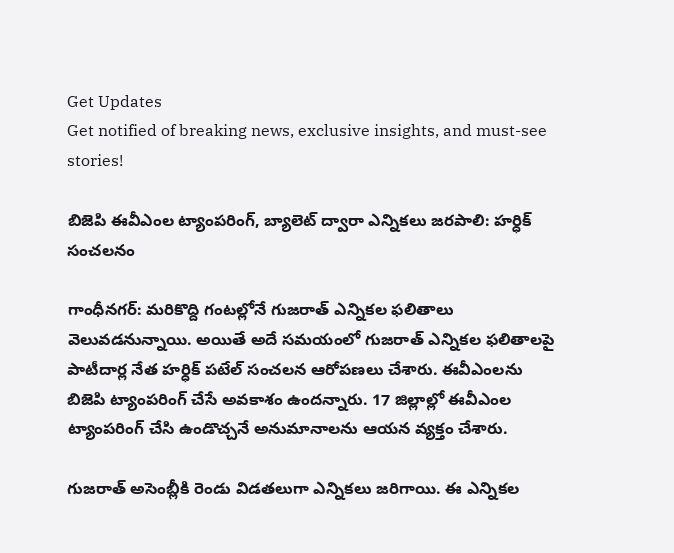Get Updates
Get notified of breaking news, exclusive insights, and must-see stories!

బిజెపి ఈవీఎంల ట్యాంపరింగ్, బ్యాలెట్ ద్వారా ఎన్నికలు జరపాలి: హర్ధిక్ సంచలనం

గాంధీనగర్: మరికొద్ది గంటల్లోనే గుజరాత్ ఎన్నికల ఫలితాలు వెలువడనున్నాయి. అయితే అదే సమయంలో గుజరాత్ ఎన్నికల ఫలితాలపై పాటీదార్ల నేత హర్ధిక్ పటేల్ సంచలన ఆరోపణలు చేశారు. ఈవీఎంలను బిజెపి ట్యాంపరింగ్ చేసే అవకాశం ఉందన్నారు. 17 జిల్లాల్లో ఈవీఎంల ట్యాంపరింగ్ చేసి ఉండొచ్చనే అనుమానాలను ఆయన వ్యక్తం చేశారు.

గుజరాత్ అసెంబ్లీకి రెండు విడతలుగా ఎన్నికలు జరిగాయి. ఈ ఎన్నికల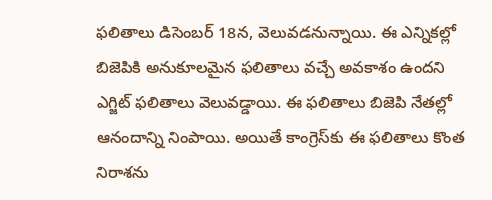ఫలితాలు డిసెంబర్ 18న, వెలువడనున్నాయి. ఈ ఎన్నికల్లో బిజెపికి అనుకూలమైన ఫలితాలు వచ్చే అవకాశం ఉందని ఎగ్జిట్ ఫలితాలు వెలువడ్డాయి. ఈ ఫలితాలు బిజెపి నేతల్లో ఆనందాన్ని నింపాయి. అయితే కాంగ్రెస్‌కు ఈ ఫలితాలు కొంత నిరాశను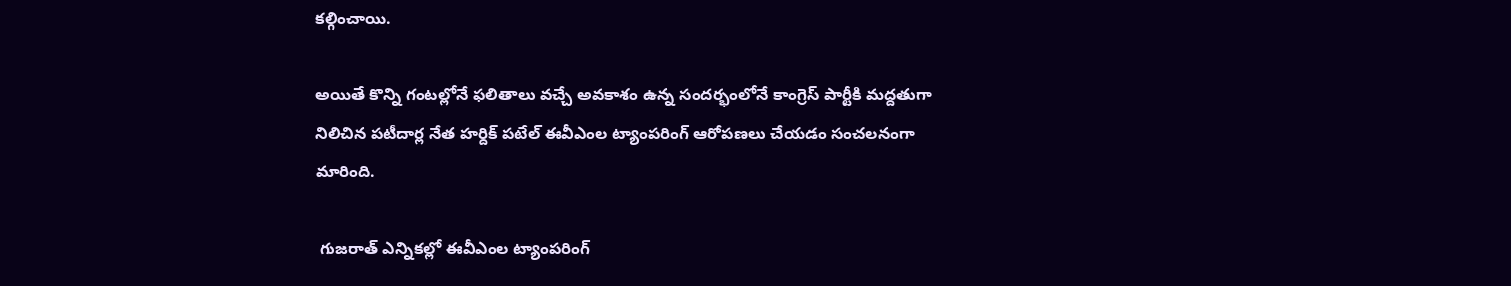కల్గించాయి.

అయితే కొన్ని గంటల్లోనే ఫలితాలు వచ్చే అవకాశం ఉన్న సందర్భంలోనే కాంగ్రెస్ పార్టీకి మద్దతుగా నిలిచిన పటీదార్ల నేత హర్దిక్ పటేల్ ఈవీఎంల ట్యాంపరింగ్ ఆరోపణలు చేయడం సంచలనంగా మారింది.

 గుజరాత్ ఎన్నికల్లో ఈవీఎంల ట్యాంపరింగ్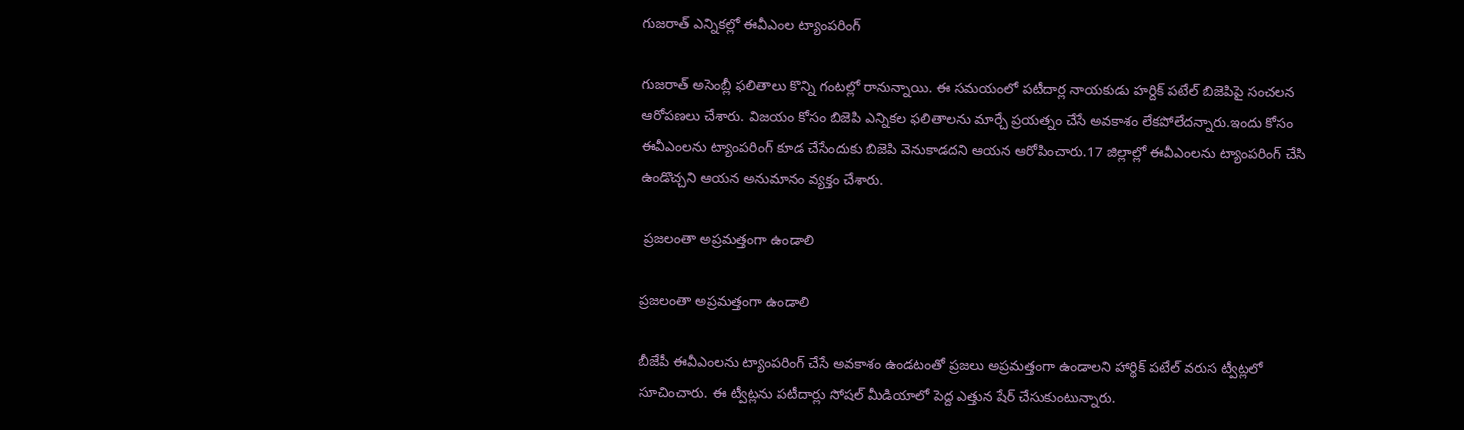గుజరాత్ ఎన్నికల్లో ఈవీఎంల ట్యాంపరింగ్

గుజరాత్ అసెంబ్లీ ఫలితాలు కొన్ని గంటల్లో రానున్నాయి. ఈ సమయంలో పటీదార్ల నాయకుడు హర్దిక్ పటేల్ బిజెపిపై సంచలన ఆరోపణలు చేశారు. విజయం కోసం బిజెపి ఎన్నికల ఫలితాలను మార్చే ప్రయత్నం చేసే అవకాశం లేకపోలేదన్నారు.ఇందు కోసం ఈవీఎంలను ట్యాంపరింగ్ కూడ చేసేందుకు బిజెపి వెనుకాడదని ఆయన ఆరోపించారు.17 జిల్లాల్లో ఈవీఎంలను ట్యాంపరింగ్ చేసి ఉండొచ్చని ఆయన అనుమానం వ్యక్తం చేశారు.

 ప్రజలంతా అప్రమత్తంగా ఉండాలి

ప్రజలంతా అప్రమత్తంగా ఉండాలి

బీజేపీ ఈవీఎంలను ట్యాంపరింగ్‌ చేసే అవకాశం ఉండటంతో ప్రజలు అప్రమత్తంగా ఉండాలని హార్థిక్‌ పటేల్‌ వరుస ట్వీట్లలో సూచించారు. ఈ ట్వీట్లను పటీదార్లు సోషల్‌ మీడియాలో పెద్ద ఎత్తున షేర్‌ చేసుకుంటున్నారు.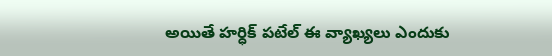అయితే హర్ధిక్ పటేల్ ఈ వ్యాఖ్యలు ఎందుకు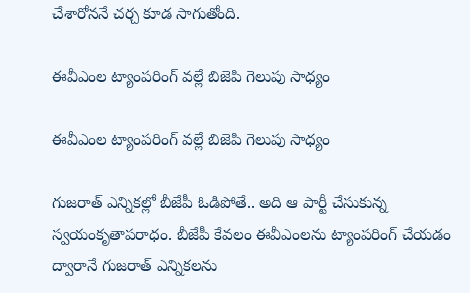చేశారోననే చర్చ కూడ సాగుతోంది.

ఈవీఎంల ట్యాంపరింగ్‌ వల్లే బిజెపి గెలుపు సాధ్యం

ఈవీఎంల ట్యాంపరింగ్‌ వల్లే బిజెపి గెలుపు సాధ్యం

గుజరాత్‌ ఎన్నికల్లో బీజేపీ ఓడిపోతే.. అది ఆ పార్టీ చేసుకున్న స్వయంకృతాపరాధం. బీజేపీ కేవలం ఈవీఎంలను ట్యాంపరింగ్‌ చేయడం ద్వారానే గుజరాత్‌ ఎన్నికలను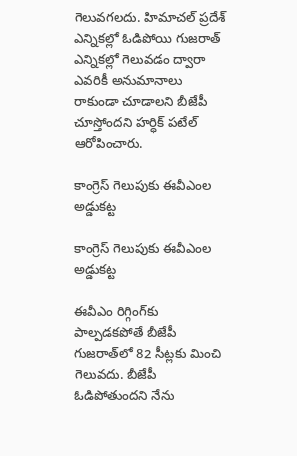గెలువగలదు. హిమాచల్‌ ప్రదేశ్‌ ఎన్నికల్లో ఓడిపోయి గుజరాత్‌ ఎన్నికల్లో గెలువడం ద్వారా ఎవరికీ అనుమానాలు రాకుండా చూడాలని బీజేపీ చూస్తోందని హర్ధిక్ పటేల్ ఆరోపించారు.

కాంగ్రెస్ గెలుపుకు ఈవీఎంల అడ్డుకట్ట

కాంగ్రెస్ గెలుపుకు ఈవీఎంల అడ్డుకట్ట

ఈవీఎం రిగ్గింగ్‌కు పాల్పడకపోతే బీజేపీ గుజరాత్‌లో 82 సీట్లకు మించి గెలువదు. బీజేపీ ఓడిపోతుందని నేను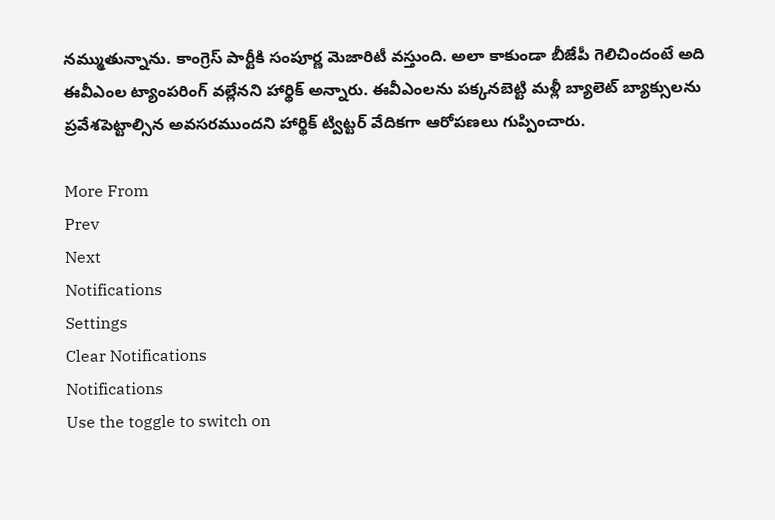నమ్ముతున్నాను. కాంగ్రెస్‌ పార్టీకి సంపూర్ణ మెజారిటీ వస్తుంది. అలా కాకుండా బీజేపీ గెలిచిందంటే అది ఈవీఎంల ట్యాంపరింగ్‌ వల్లేనని హార్థిక్‌ అన్నారు. ఈవీఎంలను పక్కనబెట్టి మళ్లీ బ్యాలెట్‌ బ్యాక్సులను ప్రవేశపెట్టాల్సిన అవసరముందని హార్థిక్‌ ట్విట్టర్ వేదికగా ఆరోపణలు గుప్పించారు.

More From
Prev
Next
Notifications
Settings
Clear Notifications
Notifications
Use the toggle to switch on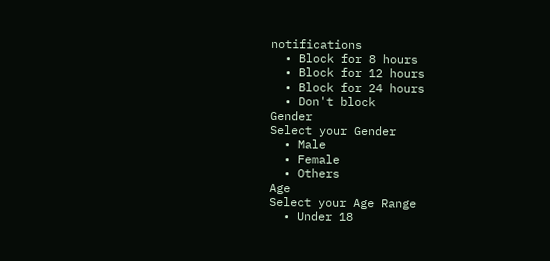notifications
  • Block for 8 hours
  • Block for 12 hours
  • Block for 24 hours
  • Don't block
Gender
Select your Gender
  • Male
  • Female
  • Others
Age
Select your Age Range
  • Under 18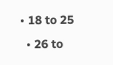• 18 to 25
  • 26 to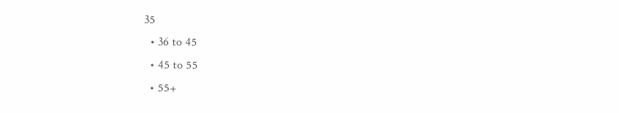35
  • 36 to 45
  • 45 to 55
  • 55+